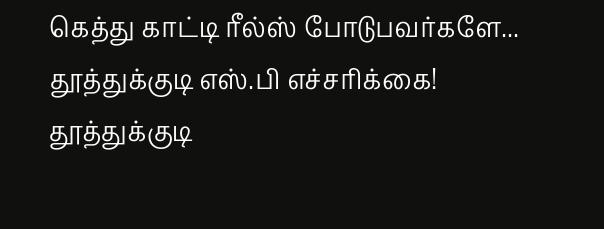கெத்து காட்டி ரீல்ஸ் போடுபவர்களே... தூத்துக்குடி எஸ்.பி எச்சரிக்கை!
தூத்துக்குடி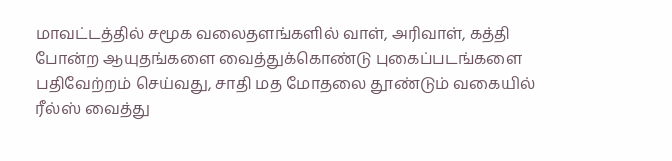மாவட்டத்தில் சமூக வலைதளங்களில் வாள், அரிவாள், கத்தி போன்ற ஆயுதங்களை வைத்துக்கொண்டு புகைப்படங்களை பதிவேற்றம் செய்வது, சாதி மத மோதலை தூண்டும் வகையில் ரீல்ஸ் வைத்து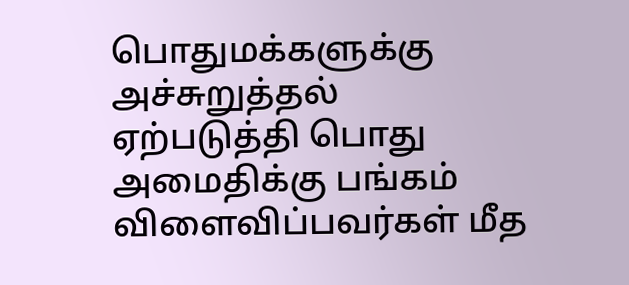பொதுமக்களுக்கு அச்சுறுத்தல் ஏற்படுத்தி பொது அமைதிக்கு பங்கம் விளைவிப்பவர்கள் மீத